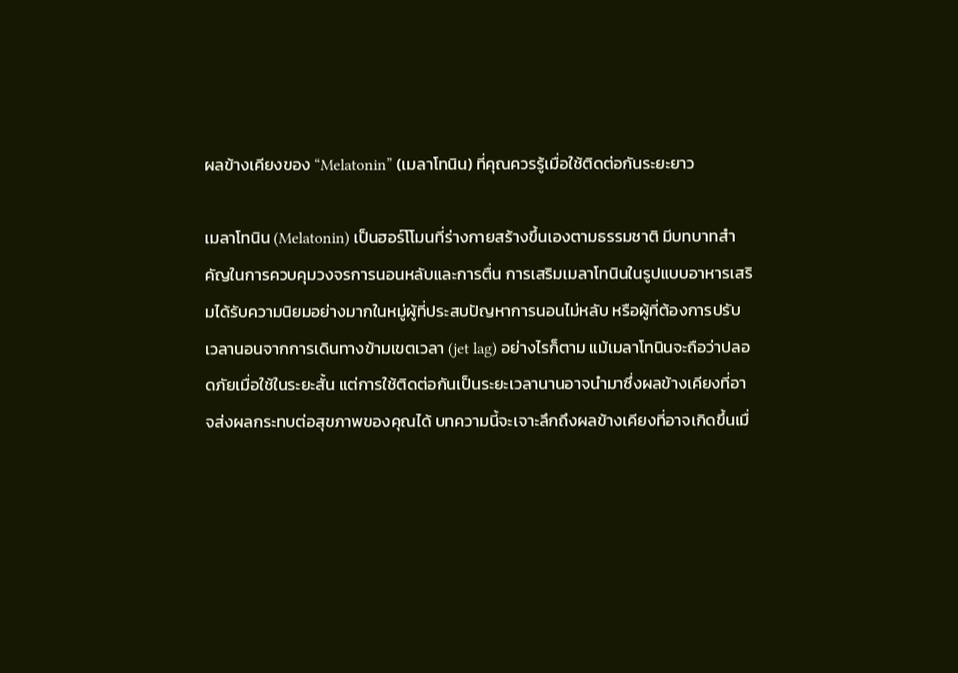ผลข้างเคียงของ “Melatonin” (เมลาโทนิน) ที่คุณควรรู้เมื่อใช้ติดต่อกันระยะยาว

เมลาโทนิน (Melatonin) เป็นฮอร์โโมนที่ร่างกายสร้างขึ้นเองตามธรรมชาติ มีบทบาทสำคัญในการควบคุมวงจรการนอนหลับและการตื่น การเสริมเมลาโทนินในรูปแบบอาหารเสริมได้รับความนิยมอย่างมากในหมู่ผู้ที่ประสบปัญหาการนอนไม่หลับ หรือผู้ที่ต้องการปรับเวลานอนจากการเดินทางข้ามเขตเวลา (jet lag) อย่างไรก็ตาม แม้เมลาโทนินจะถือว่าปลอดภัยเมื่อใช้ในระยะสั้น แต่การใช้ติดต่อกันเป็นระยะเวลานานอาจนำมาซึ่งผลข้างเคียงที่อาจส่งผลกระทบต่อสุขภาพของคุณได้ บทความนี้จะเจาะลึกถึงผลข้างเคียงที่อาจเกิดขึ้นเมื่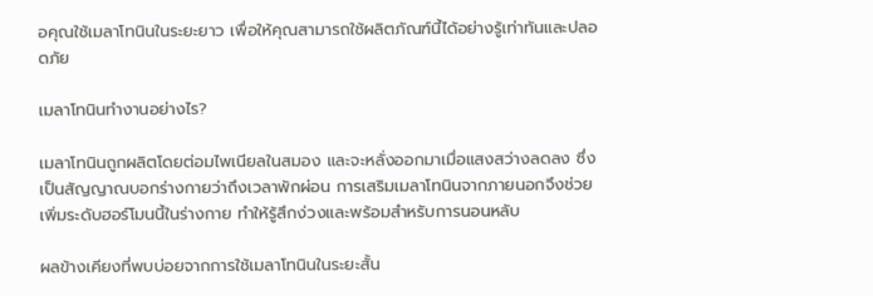อคุณใช้เมลาโทนินในระยะยาว เพื่อให้คุณสามารถใช้ผลิตภัณฑ์นี้ได้อย่างรู้เท่าทันและปลอดภัย

เมลาโทนินทำงานอย่างไร?

เมลาโทนินถูกผลิตโดยต่อมไพเนียลในสมอง และจะหลั่งออกมาเมื่อแสงสว่างลดลง ซึ่งเป็นสัญญาณบอกร่างกายว่าถึงเวลาพักผ่อน การเสริมเมลาโทนินจากภายนอกจึงช่วยเพิ่มระดับฮอร์โมนนี้ในร่างกาย ทำให้รู้สึกง่วงและพร้อมสำหรับการนอนหลับ

ผลข้างเคียงที่พบบ่อยจากการใช้เมลาโทนินในระยะสั้น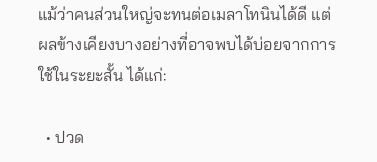แม้ว่าคนส่วนใหญ่จะทนต่อเมลาโทนินได้ดี แต่ผลข้างเคียงบางอย่างที่อาจพบได้บ่อยจากการใช้ในระยะสั้น ได้แก่:

  • ปวด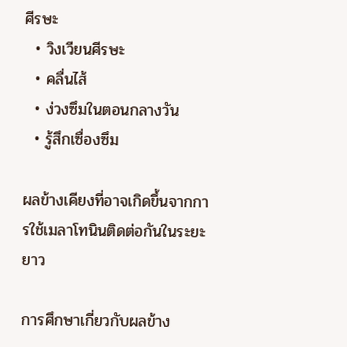ศีรษะ
  • วิงเวียนศีรษะ
  • คลื่นไส้
  • ง่วงซึมในตอนกลางวัน
  • รู้สึกเซื่องซึม

ผลข้างเคียงที่อาจเกิดขึ้นจากการใช้เมลาโทนินติดต่อกันในระยะยาว

การศึกษาเกี่ยวกับผลข้าง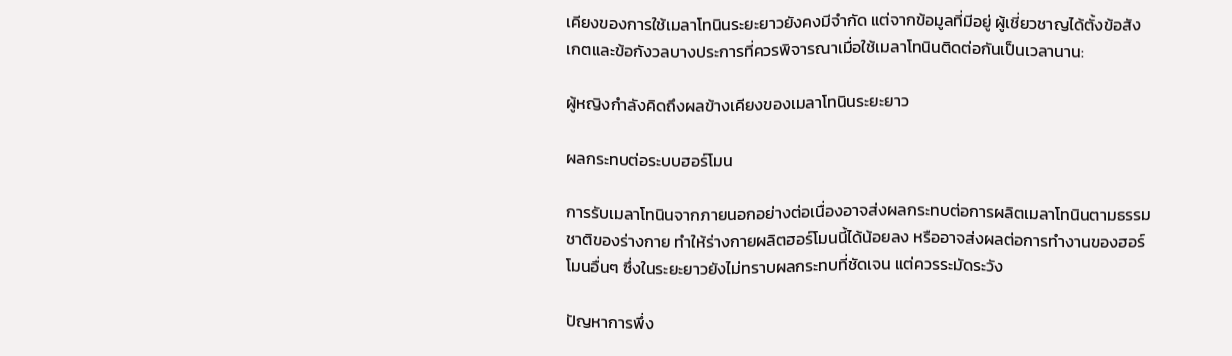เคียงของการใช้เมลาโทนินระยะยาวยังคงมีจำกัด แต่จากข้อมูลที่มีอยู่ ผู้เชี่ยวชาญได้ตั้งข้อสังเกตและข้อกังวลบางประการที่ควรพิจารณาเมื่อใช้เมลาโทนินติดต่อกันเป็นเวลานาน:

ผู้หญิงกำลังคิดถึงผลข้างเคียงของเมลาโทนินระยะยาว

ผลกระทบต่อระบบฮอร์โมน

การรับเมลาโทนินจากภายนอกอย่างต่อเนื่องอาจส่งผลกระทบต่อการผลิตเมลาโทนินตามธรรมชาติของร่างกาย ทำให้ร่างกายผลิตฮอร์โมนนี้ได้น้อยลง หรืออาจส่งผลต่อการทำงานของฮอร์โมนอื่นๆ ซึ่งในระยะยาวยังไม่ทราบผลกระทบที่ชัดเจน แต่ควรระมัดระวัง

ปัญหาการพึ่ง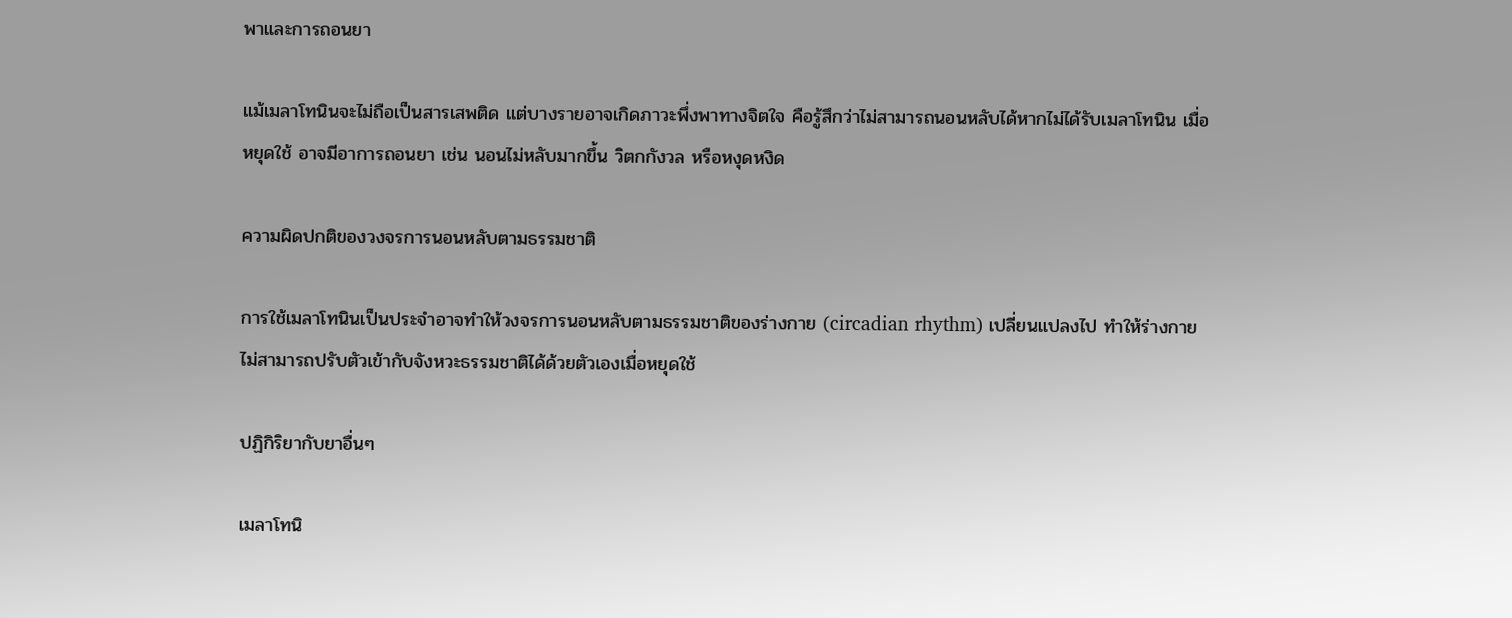พาและการถอนยา

แม้เมลาโทนินจะไม่ถือเป็นสารเสพติด แต่บางรายอาจเกิดภาวะพึ่งพาทางจิตใจ คือรู้สึกว่าไม่สามารถนอนหลับได้หากไม่ได้รับเมลาโทนิน เมื่อหยุดใช้ อาจมีอาการถอนยา เช่น นอนไม่หลับมากขึ้น วิตกกังวล หรือหงุดหงิด

ความผิดปกติของวงจรการนอนหลับตามธรรมชาติ

การใช้เมลาโทนินเป็นประจำอาจทำให้วงจรการนอนหลับตามธรรมชาติของร่างกาย (circadian rhythm) เปลี่ยนแปลงไป ทำให้ร่างกายไม่สามารถปรับตัวเข้ากับจังหวะธรรมชาติได้ด้วยตัวเองเมื่อหยุดใช้

ปฏิกิริยากับยาอื่นๆ

เมลาโทนิ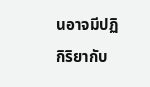นอาจมีปฏิกิริยากับ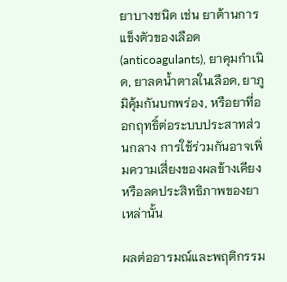ยาบางชนิด เช่น ยาต้านการแข็งตัวของเลือด (anticoagulants), ยาคุมกำเนิด, ยาลดน้ำตาลในเลือด, ยาภูมิคุ้มกันบกพร่อง, หรือยาที่ออกฤทธิ์ต่อระบบประสาทส่วนกลาง การใช้ร่วมกันอาจเพิ่มความเสี่ยงของผลข้างเคียงหรือลดประสิทธิภาพของยาเหล่านั้น

ผลต่ออารมณ์และพฤติกรรม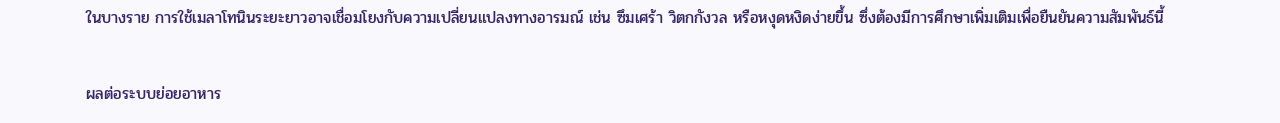ในบางราย การใช้เมลาโทนินระยะยาวอาจเชื่อมโยงกับความเปลี่ยนแปลงทางอารมณ์ เช่น ซึมเศร้า วิตกกังวล หรือหงุดหงิดง่ายขึ้น ซึ่งต้องมีการศึกษาเพิ่มเติมเพื่อยืนยันความสัมพันธ์นี้

ผลต่อระบบย่อยอาหาร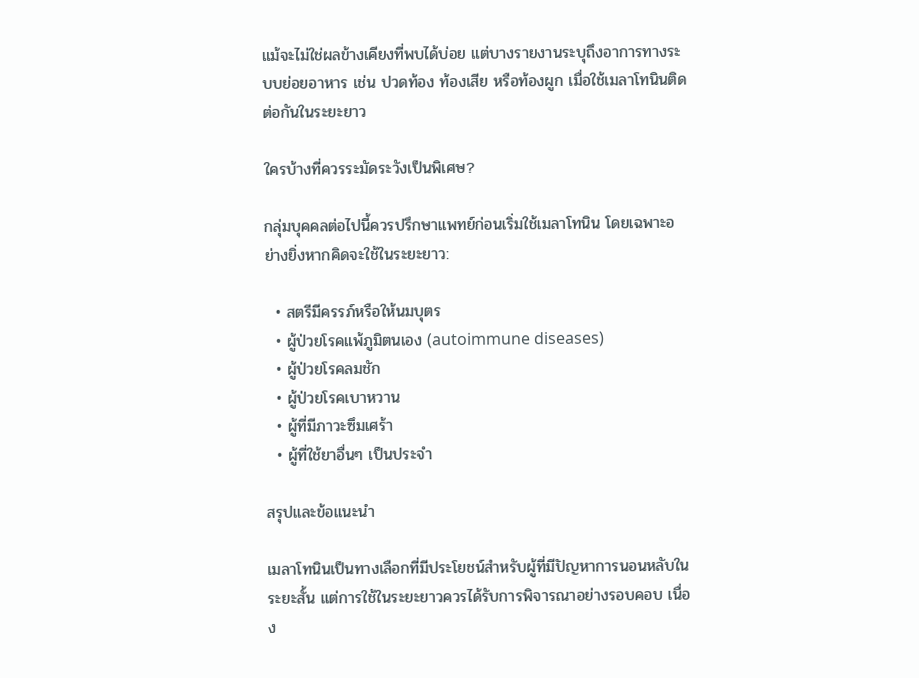แม้จะไม่ใช่ผลข้างเคียงที่พบได้บ่อย แต่บางรายงานระบุถึงอาการทางระบบย่อยอาหาร เช่น ปวดท้อง ท้องเสีย หรือท้องผูก เมื่อใช้เมลาโทนินติดต่อกันในระยะยาว

ใครบ้างที่ควรระมัดระวังเป็นพิเศษ?

กลุ่มบุคคลต่อไปนี้ควรปรึกษาแพทย์ก่อนเริ่มใช้เมลาโทนิน โดยเฉพาะอย่างยิ่งหากคิดจะใช้ในระยะยาว:

  • สตรีมีครรภ์หรือให้นมบุตร
  • ผู้ป่วยโรคแพ้ภูมิตนเอง (autoimmune diseases)
  • ผู้ป่วยโรคลมชัก
  • ผู้ป่วยโรคเบาหวาน
  • ผู้ที่มีภาวะซึมเศร้า
  • ผู้ที่ใช้ยาอื่นๆ เป็นประจำ

สรุปและข้อแนะนำ

เมลาโทนินเป็นทางเลือกที่มีประโยชน์สำหรับผู้ที่มีปัญหาการนอนหลับในระยะสั้น แต่การใช้ในระยะยาวควรได้รับการพิจารณาอย่างรอบคอบ เนื่อง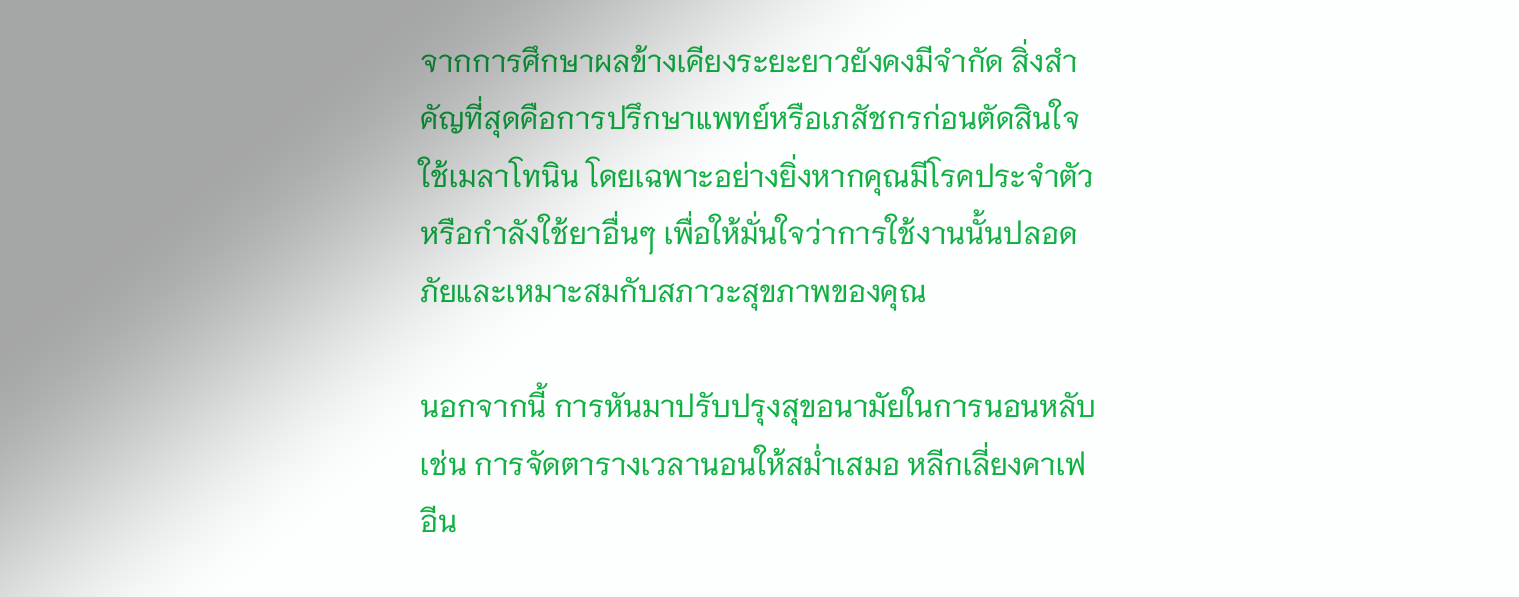จากการศึกษาผลข้างเคียงระยะยาวยังคงมีจำกัด สิ่งสำคัญที่สุดคือการปรึกษาแพทย์หรือเภสัชกรก่อนตัดสินใจใช้เมลาโทนิน โดยเฉพาะอย่างยิ่งหากคุณมีโรคประจำตัวหรือกำลังใช้ยาอื่นๆ เพื่อให้มั่นใจว่าการใช้งานนั้นปลอดภัยและเหมาะสมกับสภาวะสุขภาพของคุณ

นอกจากนี้ การหันมาปรับปรุงสุขอนามัยในการนอนหลับ เช่น การจัดตารางเวลานอนให้สม่ำเสมอ หลีกเลี่ยงคาเฟอีน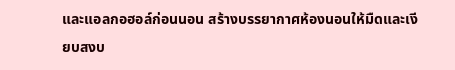และแอลกอฮอล์ก่อนนอน สร้างบรรยากาศห้องนอนให้มืดและเงียบสงบ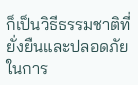ก็เป็นวิธีธรรมชาติที่ยั่งยืนและปลอดภัยในการ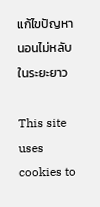แก้ไขปัญหานอนไม่หลับในระยะยาว

This site uses cookies to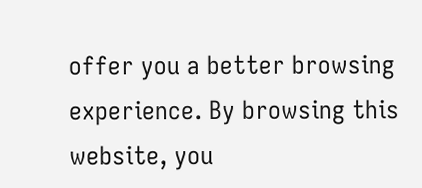offer you a better browsing experience. By browsing this website, you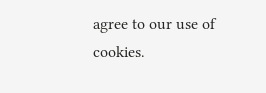agree to our use of cookies.